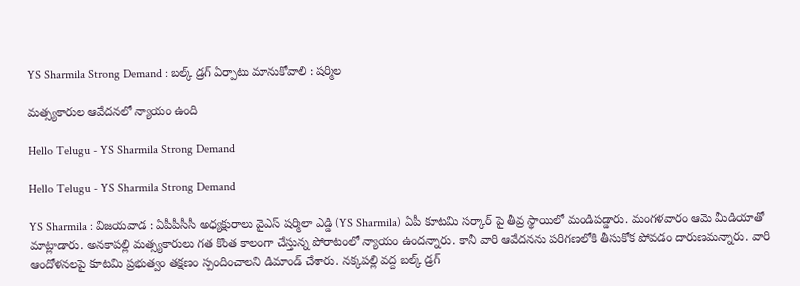YS Sharmila Strong Demand : బ‌ల్క్ డ్ర‌గ్ ఏర్పాటు మానుకోవాలి : ష‌ర్మిల

మ‌త్స్య‌కారుల ఆవేద‌నలో న్యాయం ఉంది

Hello Telugu - YS Sharmila Strong Demand

Hello Telugu - YS Sharmila Strong Demand

YS Sharmila : విజ‌య‌వాడ : ఏపీపీసీసీ అధ్య‌క్షురాలు వైఎస్ ష‌ర్మిలా ఎడ్డి (YS Sharmila) ఏపీ కూట‌మి స‌ర్కార్ పై తీవ్ర స్థాయిలో మండిప‌డ్డారు. మంగ‌ళ‌వారం ఆమె మీడియాతో మాట్లాడారు. అనకాపల్లి మత్స్యకారులు గ‌త కొంత కాలంగా చేస్తున్న పోరాటంలో న్యాయం ఉంద‌న్నారు. కానీ వారి ఆవేద‌న‌ను ప‌రిగ‌ణ‌లోకి తీసుకోక పోవ‌డం దారుణ‌మ‌న్నారు. వారి ఆందోళనల‌పై కూటమి ప్రభుత్వం తక్షణం స్పందించాలని డిమాండ్ చేశారు. నక్కపల్లి వద్ద బల్క్ డ్రగ్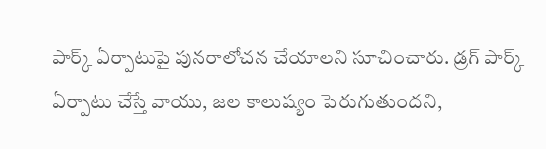పార్క్ ఏర్పాటుపై పునరాలోచన చేయాలని సూచించారు. డ్రగ్ పార్క్ ఏర్పాటు చేస్తే వాయు, జల కాలుష్యం పెరుగుతుందని,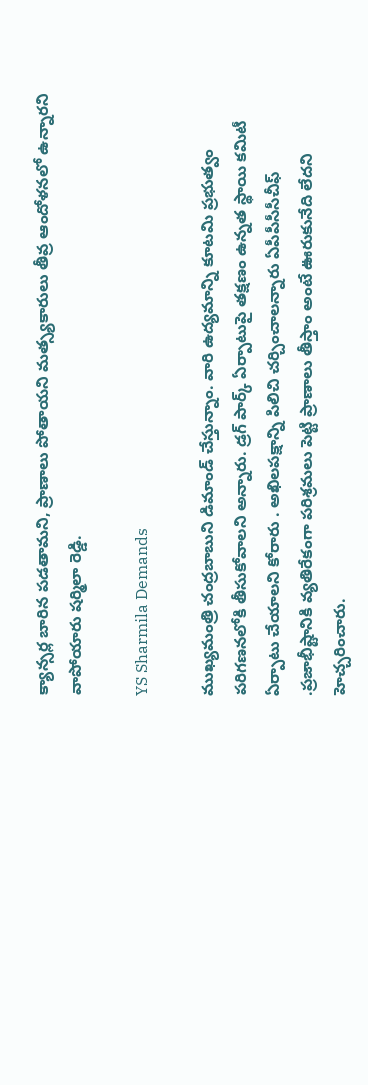క్యాన్సర్ల బారిన పడతామని, ప్రాణాలు పోతాయని మత్స్యకారులు తీవ్ర ఆందోళనలో ఉన్నార‌ని వాపోయారు ష‌ర్మిలా రెడ్డి.

YS Sharmila Demands

ముఖ్యమంత్రి చంద్రబాబుని డిమాండ్ చేస్తున్నాం. వారి ఉద్యమాన్ని కూటమి ప్రభుత్వం పరిగణనలోకి తీసుకోవాలని అన్నారు. డ్రగ్ పార్క్ ఏర్పాటుపై తక్షణం ఉన్నత స్థాయి కమిటీ ఏర్పాటు చేయాలని కోరారు . అఖిలపక్షాన్ని పిలిచి చర్చించాలన్నారు ఏపీపీసీసీచీఫ్ .ప్రజాభీష్టానికి వ్యతిరేకంగా పరిశ్రమలు పెట్టి ప్రాణాలు తీస్తాం అంటే ఊరుకునేది లేద‌ని హెచ్చ‌రించారు.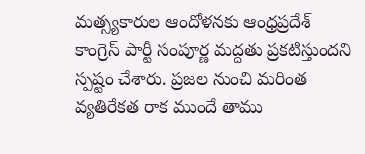మత్స్యకారుల ఆందోళనకు ఆంధ్రప్రదేశ్ కాంగ్రెస్ పార్టీ సంపూర్ణ మద్దతు ప్రకటిస్తుంద‌ని స్ప‌ష్టం చేశారు. ప్ర‌జ‌ల నుంచి మ‌రింత వ్య‌తిరేక‌త రాక ముందే తాము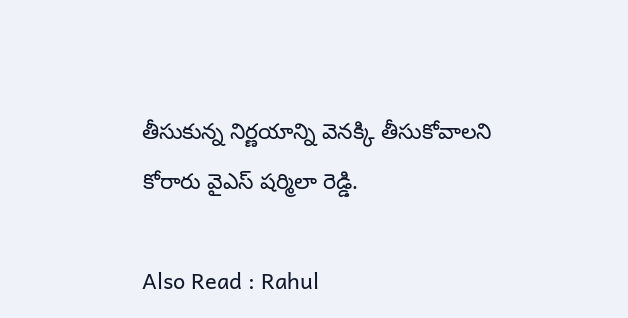తీసుకున్న నిర్ణ‌యాన్ని వెన‌క్కి తీసుకోవాల‌ని కోరారు వైఎస్ ష‌ర్మిలా రెడ్డి.

Also Read : Rahul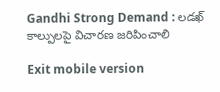Gandhi Strong Demand : ల‌డ‌ఖ్ కాల్పుల‌పై విచార‌ణ జ‌రిపించాలి

Exit mobile version